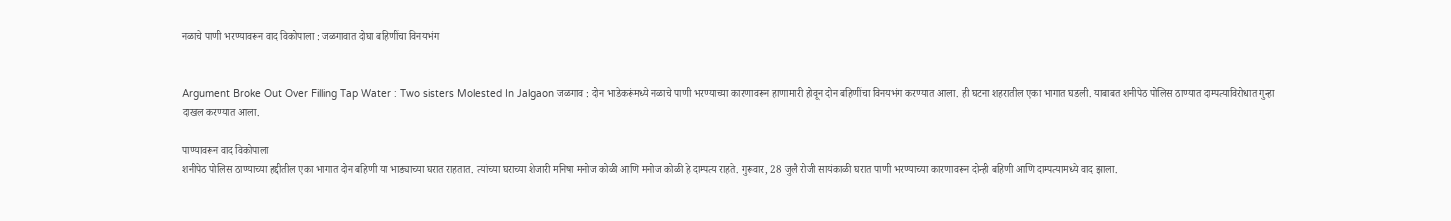नळाचे पाणी भरण्यावरून वाद विकोपाला : जळगावात दोघा बहिणींचा विनयभंग


Argument Broke Out Over Filling Tap Water : Two sisters Molested In Jalgaon जळगाव : दोन भाडेकरूंमध्ये नळाचे पाणी भरण्याच्या कारणावरून हाणामारी होवून दोन बहिणींचा विनयभंग करण्यात आला. ही घटना शहरातील एका भागात घडली. याबाबत शनीपेठ पोलिस ठाण्यात दाम्पत्याविरोधात गुन्हा दाखल करण्यात आला.

पाण्यावरून वाद विकोपाला
शनीपेठ पोलिस ठाण्याच्या हद्दीतील एका भागात दोन बहिणी या भाड्याच्या घरात राहतात. त्यांच्या घराच्या शेजारी मनिषा मनोज कोळी आणि मनोज कोळी हे दाम्पत्य राहते. गुरूवार, 28 जुलै रोजी सायंकाळी घरात पाणी भरण्याच्या कारणावरून दोन्ही बहिणी आणि दाम्पत्यामध्ये वाद झाला.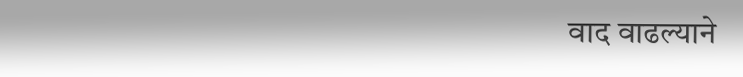वाद वाढल्याने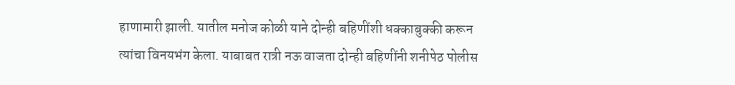हाणामारी झाली. यातील मनोज कोळी याने दोन्ही बहिणींशी धक्काबुक्की करून त्यांचा विनयभंग केला. याबाबत रात्री नऊ वाजता दोन्ही बहिणींनी शनीपेठ पोलीस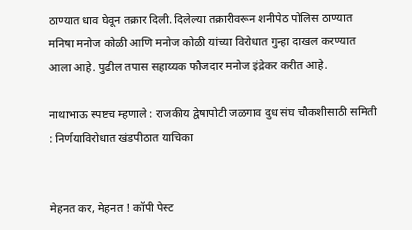ठाण्यात धाव घेवून तक्रार दिली. दिलेल्या तक्रारीवरून शनीपेठ पोलिस ठाण्यात मनिषा मनोज कोळी आणि मनोज कोळी यांच्या विरोधात गुन्हा दाखल करण्यात आला आहे. पुढील तपास सहाय्यक फौजदार मनोज इंद्रेकर करीत आहे.

नाथाभाऊ स्पष्टच म्हणाले : राजकीय द्वेषापोटी जळगाव दुध संघ चौकशीसाठी समिती : निर्णयाविरोधात खंडपीठात याचिका


मेहनत कर, मेहनत ! कॉपी पेस्ट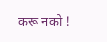करू नको !